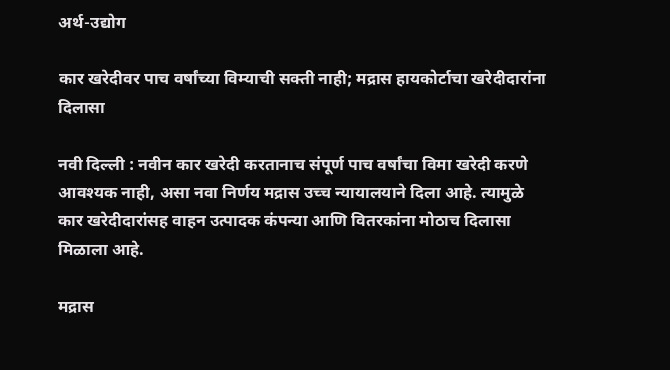अर्थ-उद्योग

कार खरेदीवर पाच वर्षांच्या विम्याची सक्ती नाही; मद्रास हायकोर्टाचा खरेदीदारांना दिलासा

नवी दिल्ली : नवीन कार खरेदी करतानाच संपूर्ण पाच वर्षांचा विमा खरेदी करणे आवश्यक नाही, असा नवा निर्णय मद्रास उच्च न्यायालयाने दिला आहे. त्यामुळे कार खरेदीदारांसह वाहन उत्पादक कंपन्या आणि वितरकांना मोठाच दिलासा मिळाला आहे.

मद्रास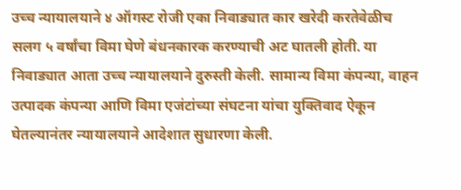उच्च न्यायालयाने ४ ऑगस्ट रोजी एका निवाड्यात कार खरेदी करतेवेळीच सलग ५ वर्षांचा विमा घेणे बंधनकारक करण्याची अट घातली होती. या निवाड्यात आता उच्च न्यायालयाने दुरुस्ती केली. सामान्य विमा कंपन्या, वाहन उत्पादक कंपन्या आणि विमा एजंटांच्या संघटना यांचा युक्तिवाद ऐकून घेतल्यानंतर न्यायालयाने आदेशात सुधारणा केली.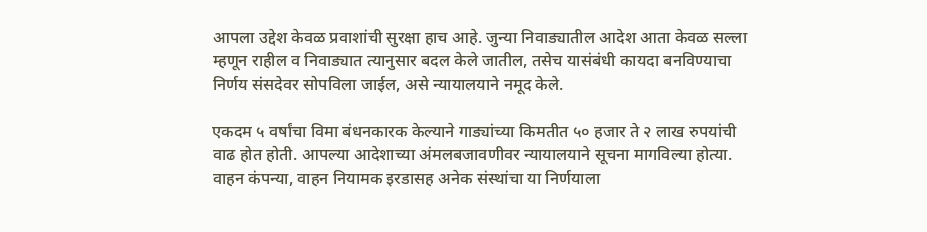आपला उद्देश केवळ प्रवाशांची सुरक्षा हाच आहे. जुन्या निवाड्यातील आदेश आता केवळ सल्ला म्हणून राहील व निवाड्यात त्यानुसार बदल केले जातील, तसेच यासंबंधी कायदा बनविण्याचा निर्णय संसदेवर सोपविला जाईल, असे न्यायालयाने नमूद केले.

एकदम ५ वर्षांचा विमा बंधनकारक केल्याने गाड्यांच्या किमतीत ५० हजार ते २ लाख रुपयांची वाढ होत होती. आपल्या आदेशाच्या अंमलबजावणीवर न्यायालयाने सूचना मागविल्या होत्या. वाहन कंपन्या, वाहन नियामक इरडासह अनेक संस्थांचा या निर्णयाला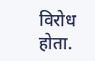विरोध होता.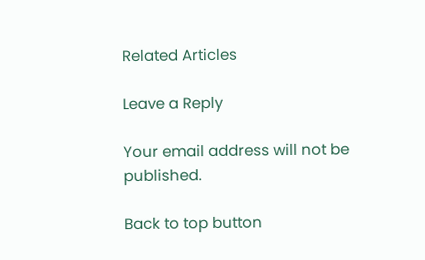Related Articles

Leave a Reply

Your email address will not be published.

Back to top button